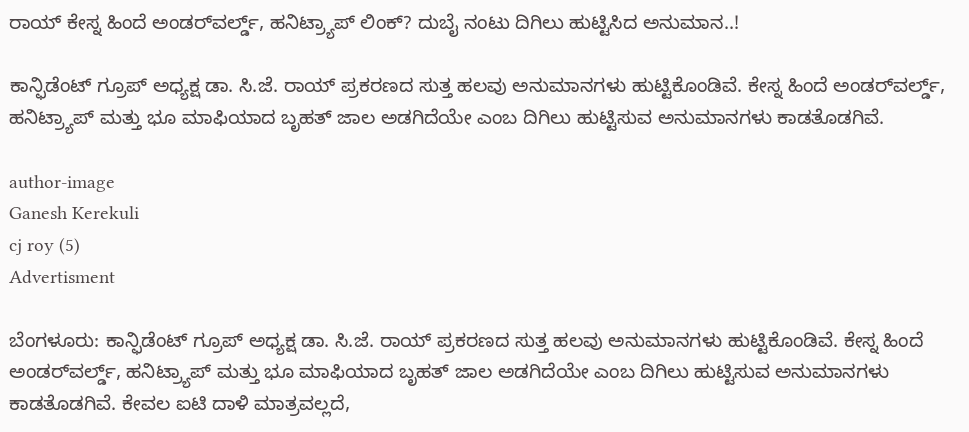ರಾಯ್ ಕೇಸ್ನ ಹಿಂದೆ ಅಂಡರ್‌ವರ್ಲ್ಡ್, ಹನಿಟ್ರ್ಯಾಪ್ ಲಿಂಕ್? ದುಬೈ ನಂಟು ದಿಗಿಲು ಹುಟ್ಟಿಸಿದ ಅನುಮಾನ..!

ಕಾನ್ಫಿಡೆಂಟ್ ಗ್ರೂಪ್ ಅಧ್ಯಕ್ಷ ಡಾ. ಸಿ.ಜೆ. ರಾಯ್ ಪ್ರಕರಣದ ಸುತ್ತ ಹಲವು ಅನುಮಾನಗಳು ಹುಟ್ಟಿಕೊಂಡಿವೆ. ಕೇಸ್ನ ಹಿಂದೆ ಅಂಡರ್‌ವರ್ಲ್ಡ್, ಹನಿಟ್ರ್ಯಾಪ್ ಮತ್ತು ಭೂ ಮಾಫಿಯಾದ ಬೃಹತ್ ಜಾಲ ಅಡಗಿದೆಯೇ ಎಂಬ ದಿಗಿಲು ಹುಟ್ಟಿಸುವ ಅನುಮಾನಗಳು ಕಾಡತೊಡಗಿವೆ.

author-image
Ganesh Kerekuli
cj roy (5)
Advertisment

ಬೆಂಗಳೂರು: ಕಾನ್ಫಿಡೆಂಟ್ ಗ್ರೂಪ್ ಅಧ್ಯಕ್ಷ ಡಾ. ಸಿ.ಜೆ. ರಾಯ್ ಪ್ರಕರಣದ ಸುತ್ತ ಹಲವು ಅನುಮಾನಗಳು ಹುಟ್ಟಿಕೊಂಡಿವೆ. ಕೇಸ್ನ ಹಿಂದೆ ಅಂಡರ್‌ವರ್ಲ್ಡ್, ಹನಿಟ್ರ್ಯಾಪ್ ಮತ್ತು ಭೂ ಮಾಫಿಯಾದ ಬೃಹತ್ ಜಾಲ ಅಡಗಿದೆಯೇ ಎಂಬ ದಿಗಿಲು ಹುಟ್ಟಿಸುವ ಅನುಮಾನಗಳು ಕಾಡತೊಡಗಿವೆ. ಕೇವಲ ಐಟಿ ದಾಳಿ ಮಾತ್ರವಲ್ಲದೆ,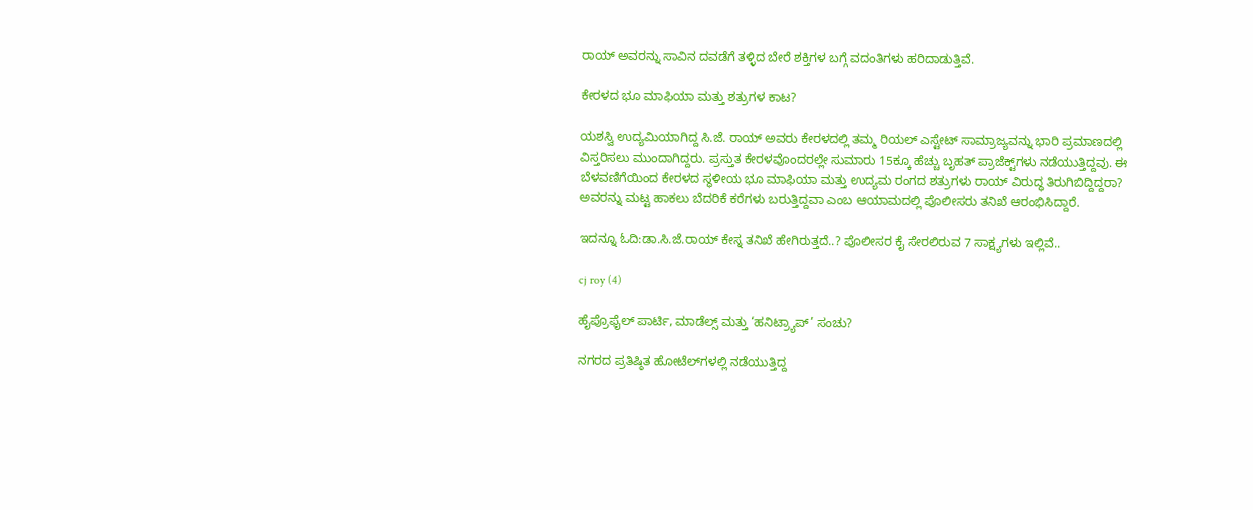ರಾಯ್ ಅವರನ್ನು ಸಾವಿನ ದವಡೆಗೆ ತಳ್ಳಿದ ಬೇರೆ ಶಕ್ತಿಗಳ ಬಗ್ಗೆ ವದಂತಿಗಳು ಹರಿದಾಡುತ್ತಿವೆ.

ಕೇರಳದ ಭೂ ಮಾಫಿಯಾ ಮತ್ತು ಶತ್ರುಗಳ ಕಾಟ?

ಯಶಸ್ವಿ ಉದ್ಯಮಿಯಾಗಿದ್ದ ಸಿ.ಜೆ. ರಾಯ್ ಅವರು ಕೇರಳದಲ್ಲಿ ತಮ್ಮ ರಿಯಲ್ ಎಸ್ಟೇಟ್ ಸಾಮ್ರಾಜ್ಯವನ್ನು ಭಾರಿ ಪ್ರಮಾಣದಲ್ಲಿ ವಿಸ್ತರಿಸಲು ಮುಂದಾಗಿದ್ದರು. ಪ್ರಸ್ತುತ ಕೇರಳವೊಂದರಲ್ಲೇ ಸುಮಾರು 15ಕ್ಕೂ ಹೆಚ್ಚು ಬೃಹತ್ ಪ್ರಾಜೆಕ್ಟ್‌ಗಳು ನಡೆಯುತ್ತಿದ್ದವು. ಈ ಬೆಳವಣಿಗೆಯಿಂದ ಕೇರಳದ ಸ್ಥಳೀಯ ಭೂ ಮಾಫಿಯಾ ಮತ್ತು ಉದ್ಯಮ ರಂಗದ ಶತ್ರುಗಳು ರಾಯ್ ವಿರುದ್ಧ ತಿರುಗಿಬಿದ್ದಿದ್ದರಾ? ಅವರನ್ನು ಮಟ್ಟ ಹಾಕಲು ಬೆದರಿಕೆ ಕರೆಗಳು ಬರುತ್ತಿದ್ದವಾ ಎಂಬ ಆಯಾಮದಲ್ಲಿ ಪೊಲೀಸರು ತನಿಖೆ ಆರಂಭಿಸಿದ್ದಾರೆ.

ಇದನ್ನೂ ಓದಿ:ಡಾ.ಸಿ.ಜೆ.ರಾಯ್ ಕೇಸ್ನ ತನಿಖೆ ಹೇಗಿರುತ್ತದೆ..? ಪೊಲೀಸರ ಕೈ ಸೇರಲಿರುವ 7 ಸಾಕ್ಷ್ಯಗಳು ಇಲ್ಲಿವೆ..

cj roy (4)

ಹೈಪ್ರೊಫೈಲ್ ಪಾರ್ಟಿ, ಮಾಡೆಲ್ಸ್ ಮತ್ತು ‘ಹನಿಟ್ರ್ಯಾಪ್’ ಸಂಚು?

ನಗರದ ಪ್ರತಿಷ್ಠಿತ ಹೋಟೆಲ್‌ಗಳಲ್ಲಿ ನಡೆಯುತ್ತಿದ್ದ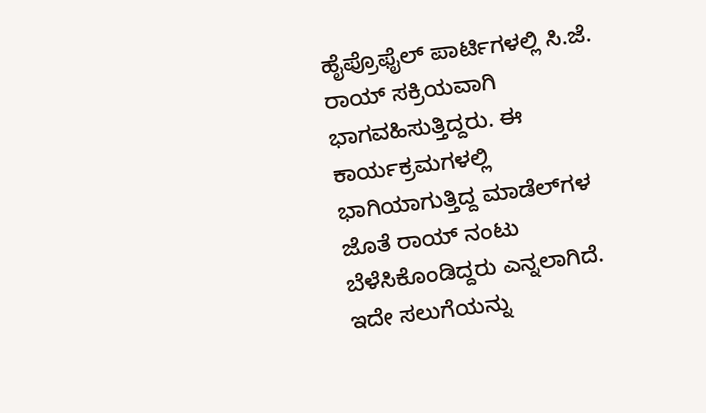ಹೈಪ್ರೊಫೈಲ್ ಪಾರ್ಟಿಗಳಲ್ಲಿ ಸಿ.ಜೆ. ರಾಯ್ ಸಕ್ರಿಯವಾಗಿ ಭಾಗವಹಿಸುತ್ತಿದ್ದರು. ಈ ಕಾರ್ಯಕ್ರಮಗಳಲ್ಲಿ ಭಾಗಿಯಾಗುತ್ತಿದ್ದ ಮಾಡೆಲ್‌ಗಳ ಜೊತೆ ರಾಯ್ ನಂಟು ಬೆಳೆಸಿಕೊಂಡಿದ್ದರು ಎನ್ನಲಾಗಿದೆ. ಇದೇ ಸಲುಗೆಯನ್ನು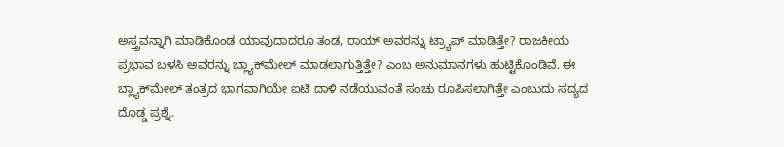ಅಸ್ತ್ರವನ್ನಾಗಿ ಮಾಡಿಕೊಂಡ ಯಾವುದಾದರೂ ತಂಡ, ರಾಯ್ ಅವರನ್ನು ಟ್ರ್ಯಾಪ್ ಮಾಡಿತ್ತೇ? ರಾಜಕೀಯ ಪ್ರಭಾವ ಬಳಸಿ ಅವರನ್ನು ಬ್ಲ್ಯಾಕ್‌ಮೇಲ್ ಮಾಡಲಾಗುತ್ತಿತ್ತೇ? ಎಂಬ ಅನುಮಾನಗಳು ಹುಟ್ಟಿಕೊಂಡಿವೆ. ಈ ಬ್ಲ್ಯಾಕ್‌ಮೇಲ್ ತಂತ್ರದ ಭಾಗವಾಗಿಯೇ ಐಟಿ ದಾಳಿ ನಡೆಯುವಂತೆ ಸಂಚು ರೂಪಿಸಲಾಗಿತ್ತೇ ಎಂಬುದು ಸದ್ಯದ ದೊಡ್ಡ ಪ್ರಶ್ನೆ.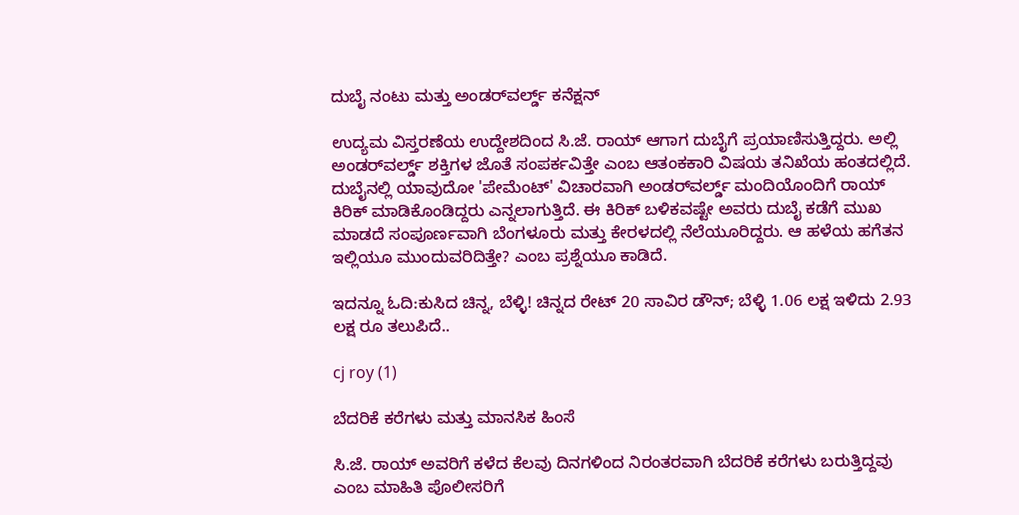ದುಬೈ ನಂಟು ಮತ್ತು ಅಂಡರ್‌ವರ್ಲ್ಡ್ ಕನೆಕ್ಷನ್

ಉದ್ಯಮ ವಿಸ್ತರಣೆಯ ಉದ್ದೇಶದಿಂದ ಸಿ.ಜೆ. ರಾಯ್ ಆಗಾಗ ದುಬೈಗೆ ಪ್ರಯಾಣಿಸುತ್ತಿದ್ದರು. ಅಲ್ಲಿ ಅಂಡರ್‌ವರ್ಲ್ಡ್ ಶಕ್ತಿಗಳ ಜೊತೆ ಸಂಪರ್ಕವಿತ್ತೇ ಎಂಬ ಆತಂಕಕಾರಿ ವಿಷಯ ತನಿಖೆಯ ಹಂತದಲ್ಲಿದೆ. ದುಬೈನಲ್ಲಿ ಯಾವುದೋ 'ಪೇಮೆಂಟ್' ವಿಚಾರವಾಗಿ ಅಂಡರ್‌ವರ್ಲ್ಡ್ ಮಂದಿಯೊಂದಿಗೆ ರಾಯ್ ಕಿರಿಕ್ ಮಾಡಿಕೊಂಡಿದ್ದರು ಎನ್ನಲಾಗುತ್ತಿದೆ. ಈ ಕಿರಿಕ್ ಬಳಿಕವಷ್ಟೇ ಅವರು ದುಬೈ ಕಡೆಗೆ ಮುಖ ಮಾಡದೆ ಸಂಪೂರ್ಣವಾಗಿ ಬೆಂಗಳೂರು ಮತ್ತು ಕೇರಳದಲ್ಲಿ ನೆಲೆಯೂರಿದ್ದರು. ಆ ಹಳೆಯ ಹಗೆತನ ಇಲ್ಲಿಯೂ ಮುಂದುವರಿದಿತ್ತೇ? ಎಂಬ ಪ್ರಶ್ನೆಯೂ ಕಾಡಿದೆ.

ಇದನ್ನೂ ಓದಿ:ಕುಸಿದ ಚಿನ್ನ, ಬೆಳ್ಳಿ! ಚಿನ್ನದ ರೇಟ್ 20 ಸಾವಿರ ಡೌನ್; ಬೆಳ್ಳಿ 1.06 ಲಕ್ಷ ಇಳಿದು 2.93 ಲಕ್ಷ ರೂ ತಲುಪಿದೆ..

cj roy (1)

ಬೆದರಿಕೆ ಕರೆಗಳು ಮತ್ತು ಮಾನಸಿಕ ಹಿಂಸೆ

ಸಿ.ಜೆ. ರಾಯ್ ಅವರಿಗೆ ಕಳೆದ ಕೆಲವು ದಿನಗಳಿಂದ ನಿರಂತರವಾಗಿ ಬೆದರಿಕೆ ಕರೆಗಳು ಬರುತ್ತಿದ್ದವು ಎಂಬ ಮಾಹಿತಿ ಪೊಲೀಸರಿಗೆ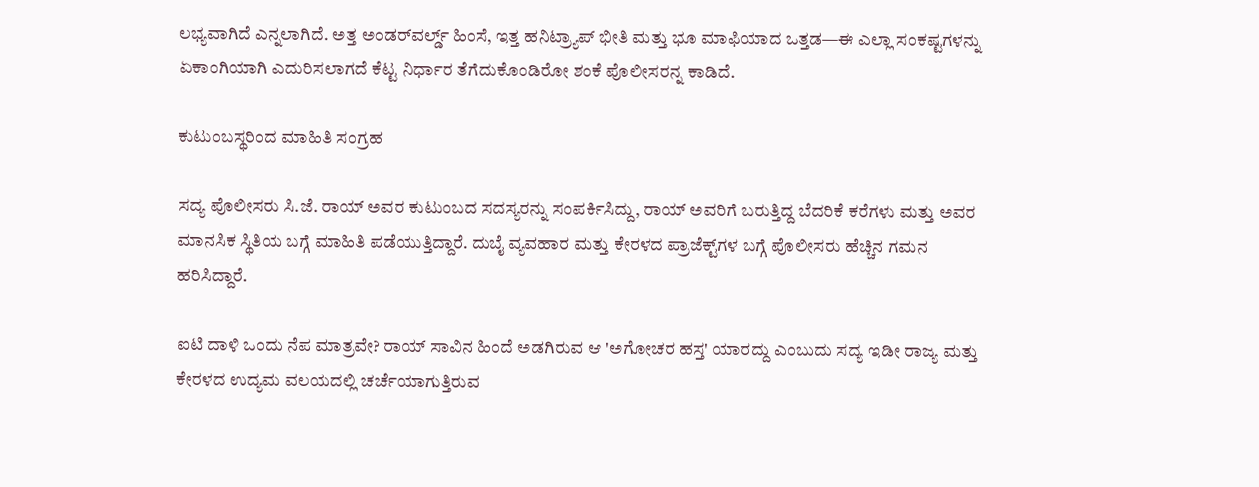ಲಭ್ಯವಾಗಿದೆ ಎನ್ನಲಾಗಿದೆ. ಅತ್ತ ಅಂಡರ್‌ವರ್ಲ್ಡ್ ಹಿಂಸೆ, ಇತ್ತ ಹನಿಟ್ರ್ಯಾಪ್ ಭೀತಿ ಮತ್ತು ಭೂ ಮಾಫಿಯಾದ ಒತ್ತಡ—ಈ ಎಲ್ಲಾ ಸಂಕಷ್ಟಗಳನ್ನು ಏಕಾಂಗಿಯಾಗಿ ಎದುರಿಸಲಾಗದೆ ಕೆಟ್ಟ ನಿರ್ಧಾರ ತೆಗೆದುಕೊಂಡಿರೋ ಶಂಕೆ ಪೊಲೀಸರನ್ನ ಕಾಡಿದೆ.

ಕುಟುಂಬಸ್ಥರಿಂದ ಮಾಹಿತಿ ಸಂಗ್ರಹ

ಸದ್ಯ ಪೊಲೀಸರು ಸಿ.ಜೆ. ರಾಯ್ ಅವರ ಕುಟುಂಬದ ಸದಸ್ಯರನ್ನು ಸಂಪರ್ಕಿಸಿದ್ದು, ರಾಯ್ ಅವರಿಗೆ ಬರುತ್ತಿದ್ದ ಬೆದರಿಕೆ ಕರೆಗಳು ಮತ್ತು ಅವರ ಮಾನಸಿಕ ಸ್ಥಿತಿಯ ಬಗ್ಗೆ ಮಾಹಿತಿ ಪಡೆಯುತ್ತಿದ್ದಾರೆ. ದುಬೈ ವ್ಯವಹಾರ ಮತ್ತು ಕೇರಳದ ಪ್ರಾಜೆಕ್ಟ್‌ಗಳ ಬಗ್ಗೆ ಪೊಲೀಸರು ಹೆಚ್ಚಿನ ಗಮನ ಹರಿಸಿದ್ದಾರೆ.

ಐಟಿ ದಾಳಿ ಒಂದು ನೆಪ ಮಾತ್ರವೇ? ರಾಯ್ ಸಾವಿನ ಹಿಂದೆ ಅಡಗಿರುವ ಆ 'ಅಗೋಚರ ಹಸ್ತ' ಯಾರದ್ದು ಎಂಬುದು ಸದ್ಯ ಇಡೀ ರಾಜ್ಯ ಮತ್ತು ಕೇರಳದ ಉದ್ಯಮ ವಲಯದಲ್ಲಿ ಚರ್ಚೆಯಾಗುತ್ತಿರುವ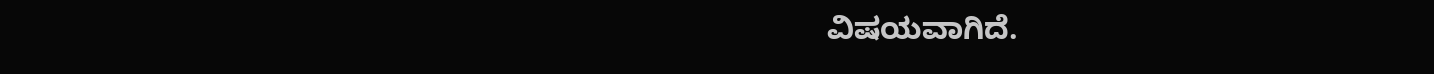ವಿಷಯವಾಗಿದೆ.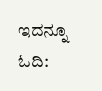ಇದನ್ನೂ ಓದಿ: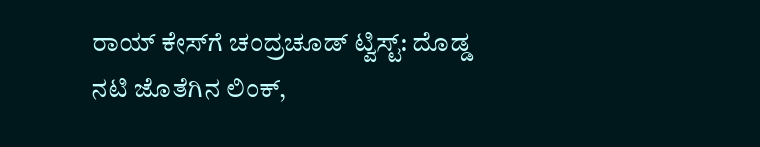ರಾಯ್ ಕೇಸ್‌ಗೆ ಚಂದ್ರಚೂಡ್ ಟ್ವಿಸ್ಟ್: ದೊಡ್ಡ ನಟಿ ಜೊತೆಗಿನ ಲಿಂಕ್,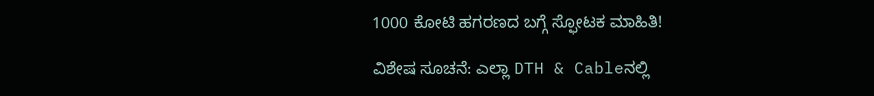1000 ಕೋಟಿ ಹಗರಣದ ಬಗ್ಗೆ ಸ್ಫೋಟಕ ಮಾಹಿತಿ!

ವಿಶೇಷ ಸೂಚನೆ: ಎಲ್ಲಾ DTH & Cableನಲ್ಲಿ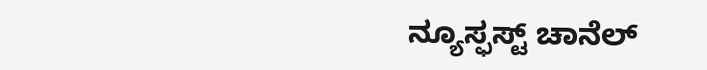ನ್ಯೂಸ್ಫಸ್ಟ್ ಚಾನೆಲ್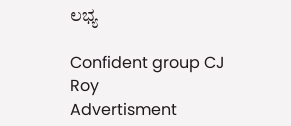ಲಭ್ಯ

Confident group CJ Roy
Advertisment